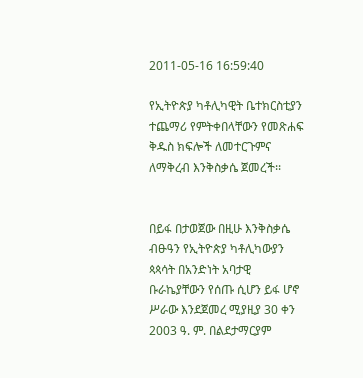2011-05-16 16:59:40

የኢትዮጵያ ካቶሊካዊት ቤተክርስቲያን ተጨማሪ የምትቀበላቸውን የመጽሐፍ ቅዱስ ክፍሎች ለመተርጉምና ለማቅረብ እንቅስቃሴ ጀመረች፡፡


በይፋ በታወጀው በዚሁ እንቅስቃሴ ብፁዓን የኢትዮጵያ ካቶሊካውያን ጳጳሳት በአንድነት አባታዊ ቡራኬያቸውን የሰጡ ሲሆን ይፋ ሆኖ ሥራው እንደጀመረ ሚያዚያ 30 ቀን 2003 ዓ. ም. በልደታማርያም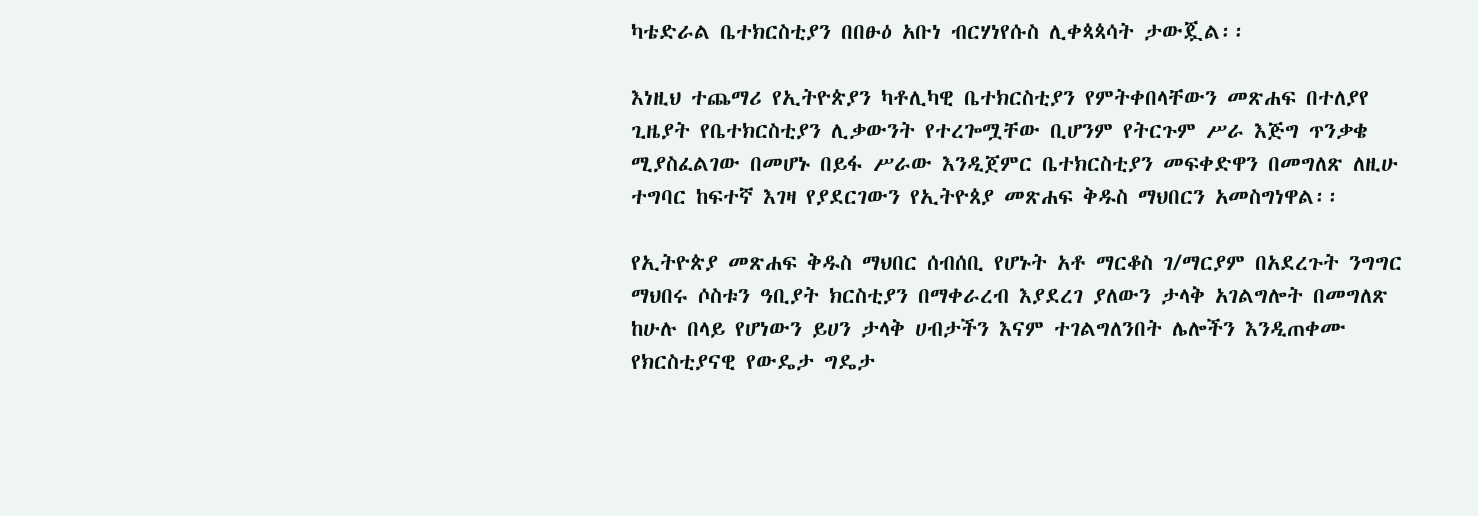ካቴድራል ቤተክርስቲያን በበፁዕ አቡነ ብርሃነየሱስ ሊቀጳጳሳት ታውጇል፡፡

እነዚህ ተጨማሪ የኢትዮጵያን ካቶሊካዊ ቤተክርስቲያን የምትቀበላቸውን መጽሐፍ በተለያየ ጊዜያት የቤተክርስቲያን ሊቃውንት የተረጐሟቸው ቢሆንም የትርጉም ሥራ እጅግ ጥንቃቄ ሚያስፈልገው በመሆኑ በይፋ ሥራው እንዲጀምር ቤተክርስቲያን መፍቀድዋን በመግለጽ ለዚሁ ተግባር ከፍተኛ እገዛ የያደርገውን የኢትዮጰያ መጽሐፍ ቅዱስ ማህበርን አመስግነዋል፡፡

የኢትዮጵያ መጽሐፍ ቅዱስ ማህበር ሰብሰቢ የሆኑት አቶ ማርቆስ ገ/ማርያም በአደረጉት ንግግር ማህበሩ ሶስቱን ዓቢያት ክርስቲያን በማቀራረብ እያደረገ ያለውን ታላቅ አገልግሎት በመግለጽ ከሁሉ በላይ የሆነውን ይሀን ታላቅ ሀብታችን እናም ተገልግለንበት ሌሎችን እንዲጠቀሙ የክርስቲያናዊ የውዴታ ግዴታ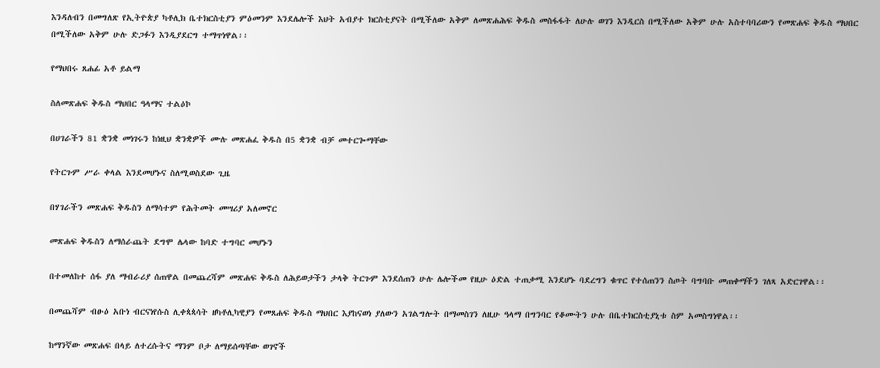እንዳለብን በመግለጽ የኢትዮጵያ ካቶሊክ ቤተክርስቲያን ምዕመንም እንደሌሎች እህት አብያተ ክርስቲያናት በሚችለው አቅም ለመጽሐሕፍ ቅዱስ መስፋፋት ለሁሉ ወገን እንዲርስ በሚችለው አቅም ሁሉ አስተባባሪውን የመጽሐፍ ቅዱስ ማህበር በሚችለው አቅም ሁሉ ድጋፉን እንዲያደርግ ተማጥነዋል፡፡

የማህበሩ ጸሐፊ አቶ ይልማ

ስለመጽሐፍ ቅዱስ ማህበር ዓላማና ተልዕኮ

በሀገራችን 81 ቋንቋ መነገሩን ከነዚህ ቋንቋዎች ሙሉ መጽሐፈ ቅዱስ በ5 ቋንቋ ብቻ መተርጐማቸው

የትርጉም ሥራ ቀላል እንደመሆኑና ስለሚወስደው ጊዜ

በሃገራችን መጽሐፍ ቅዱስን ለማሳተም የሕትመት መሣሪያ አለመኖር

መጽሐፍ ቅዱስን ለማሰራጨት ደግሞ ሌላው ከባድ ተግባር መሆኑን

በተመለከተ ሰፋ ያለ ማብራሪያ ሰጠዋል በመጨረሻም መጽሐፍ ቅዱስ ለሕይወታችን ታላቅ ትርጉም እንደሰጠን ሁሉ ሌሎችመ የዚሁ ዕድል ተጠቃሚ እንደሆኑ ባደረግን ቁጥር የተሰጠንን ስጦት ባግባቡ መጠቀማችን ገለጻ አድርገዋል፡፡

በመጨሻም ብፁዕ አቡነ ብርናነየሱስ ሊቀጳጳሳት ዘካቶሊካዊያን የመጸሐፍ ቅዱስ ማህበር እያከናወነ ያለውን አገልግሎት በማመስገን ለዚሁ ዓላማ በግንባር የቆሙትን ሁሉ በቤተክርስቲያኒቱ ስም አመስግነዋል፡፡

ከማንኛው መጽሐፍ በላይ ለተረሱትና ማንም ቦታ ለማይሰጣቸው ወገኖች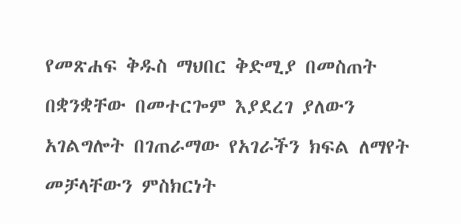የመጽሐፍ ቅዱስ ማህበር ቅድሚያ በመስጠት በቋንቋቸው በመተርጐም እያደረገ ያለውን አገልግሎት በገጠራማው የአገራችን ክፍል ለማየት መቻላቸውን ምስክርነት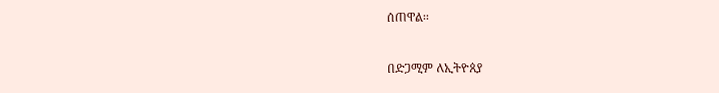ሰጠዋል፡፡

በድጋሚም ለኢትዮጰያ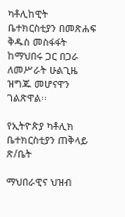ካቶሊከዊት ቤተክርስቲያን በመጽሐፍ ቅዱስ መስፋፋት ከማህበሩ ጋር በጋራ ለመሥራት ሁልጊዜ ዝግጁ መሆናዋን ገልጽዋል፡፡

የኢትዮጵያ ካቶሊክ ቤተክርስቲያን ጠቅላይ ጽ/ቤት

ማህበራዊና ህዝብ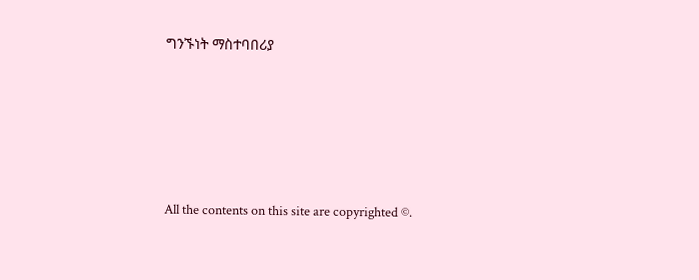ግንኙነት ማስተባበሪያ








All the contents on this site are copyrighted ©.